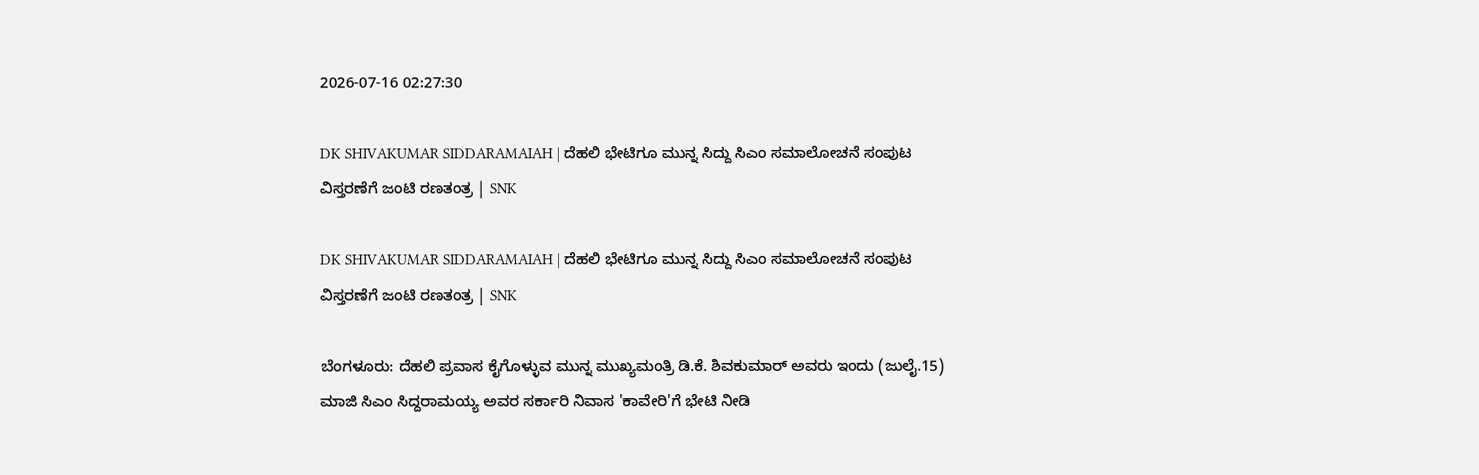2026-07-16 02:27:30

DK SHIVAKUMAR SIDDARAMAIAH | ದೆಹಲಿ ಭೇಟಿಗೂ ಮುನ್ನ ಸಿದ್ದು ಸಿಎಂ ಸಮಾಲೋಚನೆ ಸಂಪುಟ ವಿಸ್ತರಣೆಗೆ ಜಂಟಿ ರಣತಂತ್ರ | SNK

DK SHIVAKUMAR SIDDARAMAIAH | ದೆಹಲಿ ಭೇಟಿಗೂ ಮುನ್ನ ಸಿದ್ದು ಸಿಎಂ ಸಮಾಲೋಚನೆ ಸಂಪುಟ ವಿಸ್ತರಣೆಗೆ ಜಂಟಿ ರಣತಂತ್ರ | SNK

ಬೆಂಗಳೂರು: ದೆಹಲಿ ಪ್ರವಾಸ ಕೈಗೊಳ್ಳುವ ಮುನ್ನ ಮುಖ್ಯಮಂತ್ರಿ ಡಿ.ಕೆ. ಶಿವಕುಮಾರ್ ಅವರು ಇಂದು (ಜುಲೈ.15) ಮಾಜಿ ಸಿಎಂ ಸಿದ್ದರಾಮಯ್ಯ ಅವರ ಸರ್ಕಾರಿ ನಿವಾಸ 'ಕಾವೇರಿ'ಗೆ ಭೇಟಿ ನೀಡಿ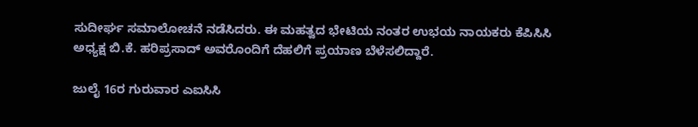ಸುದೀರ್ಘ ಸಮಾಲೋಚನೆ ನಡೆಸಿದರು. ಈ ಮಹತ್ವದ ಭೇಟಿಯ ನಂತರ ಉಭಯ ನಾಯಕರು ಕೆಪಿಸಿಸಿ ಅಧ್ಯಕ್ಷ ಬಿ.ಕೆ. ಹರಿಪ್ರಸಾದ್ ಅವರೊಂದಿಗೆ ದೆಹಲಿಗೆ ಪ್ರಯಾಣ ಬೆಳೆಸಲಿದ್ದಾರೆ.

ಜುಲೈ 16ರ ಗುರುವಾರ ಎಐಸಿಸಿ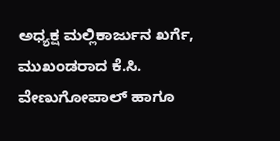ಅಧ್ಯಕ್ಷ ಮಲ್ಲಿಕಾರ್ಜುನ ಖರ್ಗೆ, ಮುಖಂಡರಾದ ಕೆ.ಸಿ. ವೇಣುಗೋಪಾಲ್ ಹಾಗೂ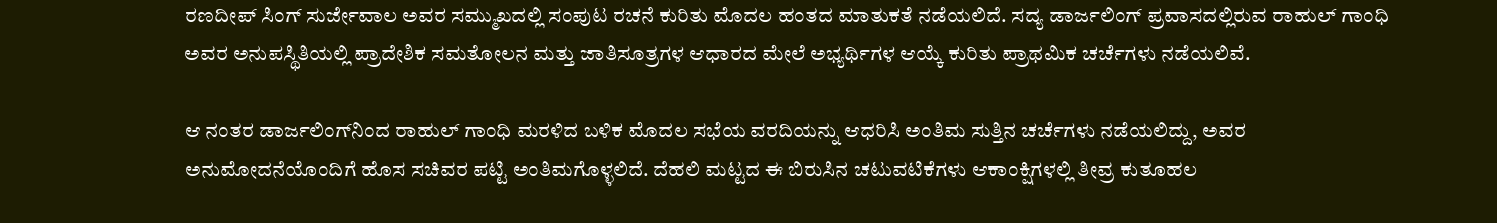ರಣದೀಪ್ ಸಿಂಗ್ ಸುರ್ಜೇವಾಲ ಅವರ ಸಮ್ಮುಖದಲ್ಲಿ ಸಂಪುಟ ರಚನೆ ಕುರಿತು ಮೊದಲ ಹಂತದ ಮಾತುಕತೆ ನಡೆಯಲಿದೆ. ಸದ್ಯ ಡಾರ್ಜಲಿಂಗ್ ಪ್ರವಾಸದಲ್ಲಿರುವ ರಾಹುಲ್ ಗಾಂಧಿ ಅವರ ಅನುಪಸ್ಥಿತಿಯಲ್ಲಿ ಪ್ರಾದೇಶಿಕ ಸಮತೋಲನ ಮತ್ತು ಜಾತಿಸೂತ್ರಗಳ ಆಧಾರದ ಮೇಲೆ ಅಭ್ಯರ್ಥಿಗಳ ಆಯ್ಕೆ ಕುರಿತು ಪ್ರಾಥಮಿಕ ಚರ್ಚೆಗಳು ನಡೆಯಲಿವೆ.

ಆ ನಂತರ ಡಾರ್ಜಲಿಂಗ್‌ನಿಂದ ರಾಹುಲ್ ಗಾಂಧಿ ಮರಳಿದ ಬಳಿಕ ಮೊದಲ ಸಭೆಯ ವರದಿಯನ್ನು ಆಧರಿಸಿ ಅಂತಿಮ ಸುತ್ತಿನ ಚರ್ಚೆಗಳು ನಡೆಯಲಿದ್ದು, ಅವರ ಅನುಮೋದನೆಯೊಂದಿಗೆ ಹೊಸ ಸಚಿವರ ಪಟ್ಟಿ ಅಂತಿಮಗೊಳ್ಳಲಿದೆ. ದೆಹಲಿ ಮಟ್ಟದ ಈ ಬಿರುಸಿನ ಚಟುವಟಿಕೆಗಳು ಆಕಾಂಕ್ಷಿಗಳಲ್ಲಿ ತೀವ್ರ ಕುತೂಹಲ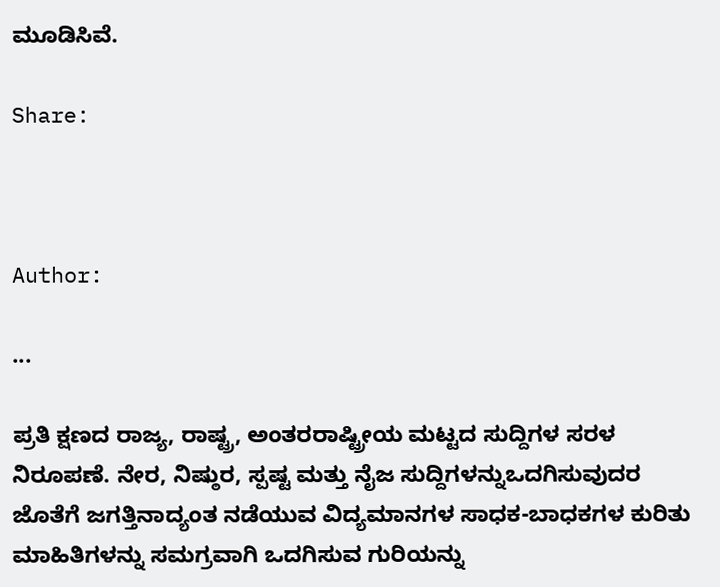ಮೂಡಿಸಿವೆ.

Share:



Author:

...

ಪ್ರತಿ ಕ್ಷಣದ ರಾಜ್ಯ, ರಾಷ್ಟ್ರ, ಅಂತರರಾಷ್ಟ್ರೀಯ ಮಟ್ಟದ ಸುದ್ದಿಗಳ ಸರಳ ನಿರೂಪಣೆ. ನೇರ, ನಿಷ್ಠುರ, ಸ್ಪಷ್ಟ ಮತ್ತು ನೈಜ ಸುದ್ದಿಗಳನ್ನುಒದಗಿಸುವುದರ ಜೊತೆಗೆ ಜಗತ್ತಿನಾದ್ಯಂತ ನಡೆಯುವ ವಿದ್ಯಮಾನಗಳ ಸಾಧಕ-ಬಾಧಕಗಳ ಕುರಿತು ಮಾಹಿತಿಗಳನ್ನು ಸಮಗ್ರವಾಗಿ ಒದಗಿಸುವ ಗುರಿಯನ್ನು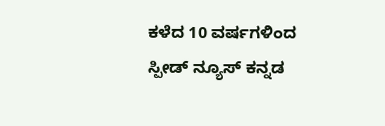ಕಳೆದ 10 ವರ್ಷಗಳಿಂದ ಸ್ಪೀಡ್‌ ನ್ಯೂಸ್‌ ಕನ್ನಡ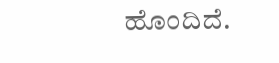ಹೊಂದಿದೆ.